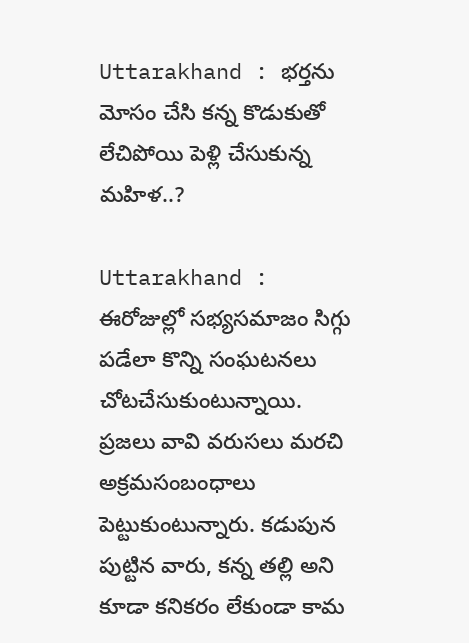Uttarakhand : భర్తను మోసం చేసి కన్న కొడుకుతో లేచిపోయి పెళ్లి చేసుకున్న మహిళ..?

Uttarakhand : ఈరోజుల్లో సభ్యసమాజం సిగ్గు పడేలా కొన్ని సంఘటనలు చోటచేసుకుంటున్నాయి. ప్రజలు వావి వరుసలు మరచి అక్రమసంబంధాలు పెట్టుకుంటున్నారు. కడుపున పుట్టిన వారు, కన్న తల్లి అని కూడా కనికరం లేకుండా కామ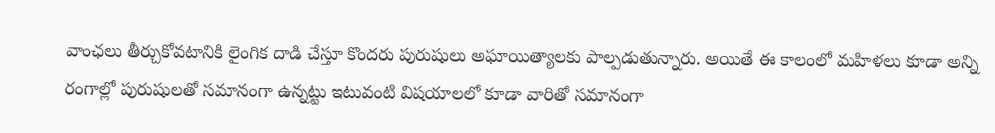వాంఛలు తీర్చుకోవటానికి లైంగిక దాడి చేస్తూ కొందరు పురుషులు అఘాయిత్యాలకు పాల్పడుతున్నారు. అయితే ఈ కాలంలో మహిళలు కూడా అన్ని రంగాల్లో పురుషులతో సమానంగా ఉన్నట్టు ఇటువంటి విషయాలలో కూడా వారితో సమానంగా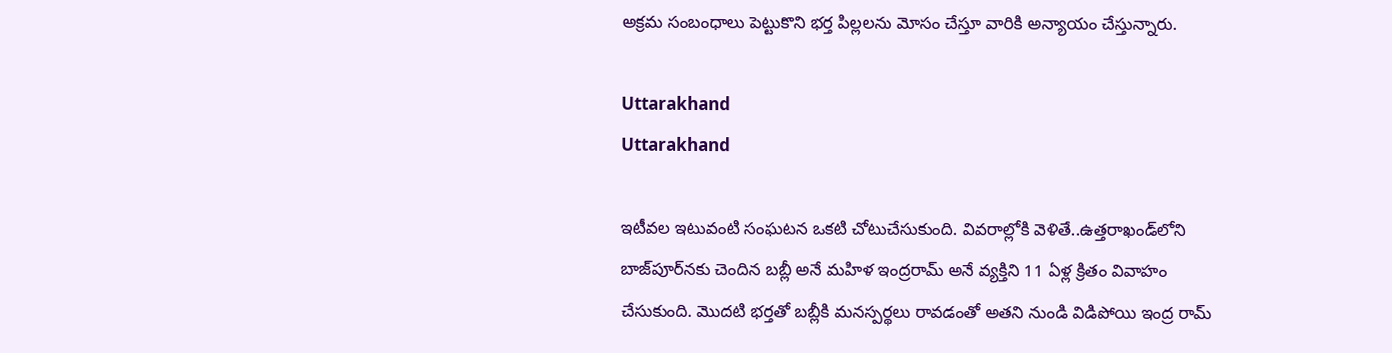అక్రమ సంబంధాలు పెట్టుకొని భర్త పిల్లలను మోసం చేస్తూ వారికి అన్యాయం చేస్తున్నారు.

Uttarakhand
Uttarakhand

ఇటీవల ఇటువంటి సంఘటన ఒకటి చోటుచేసుకుంది. వివరాల్లోకి వెళితే..ఉత్తరాఖండ్‌లోని బాజ్‌పూర్‌నకు చెందిన బబ్లీ అనే మహిళ ఇంద్రరామ్ అనే వ్యక్తిని 11 ఏళ్ల క్రితం వివాహం చేసుకుంది. మొదటి భర్తతో బబ్లీకి మనస్పర్థలు రావడంతో అతని నుండి విడిపోయి ఇంద్ర రామ్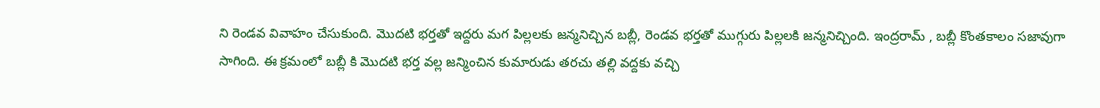ని రెండవ వివాహం చేసుకుంది. మొదటి భర్తతో ఇద్దరు మగ పిల్లలకు జన్మనిచ్చిన బబ్లీ, రెండవ భర్తతో ముగ్గురు పిల్లలకి జన్మనిచ్చింది. ఇంద్రరామ్ , బబ్లీ కొంతకాలం సజావుగా సాగింది. ఈ క్రమంలో బబ్లీ కి మొదటి భర్త వల్ల జన్మించిన కుమారుడు తరచు తల్లి వద్దకు వచ్చి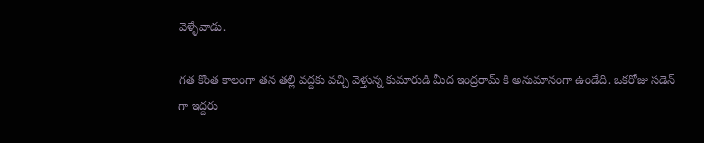వెళ్ళేవాడు.

గత కొంత కాలంగా తన తల్లి వద్దకు వచ్చి వెళ్తున్న కుమారుడి మీద ఇంద్రరామ్ కి అనుమానంగా ఉండేది. ఒకరోజు సడెన్ గా ఇద్దరు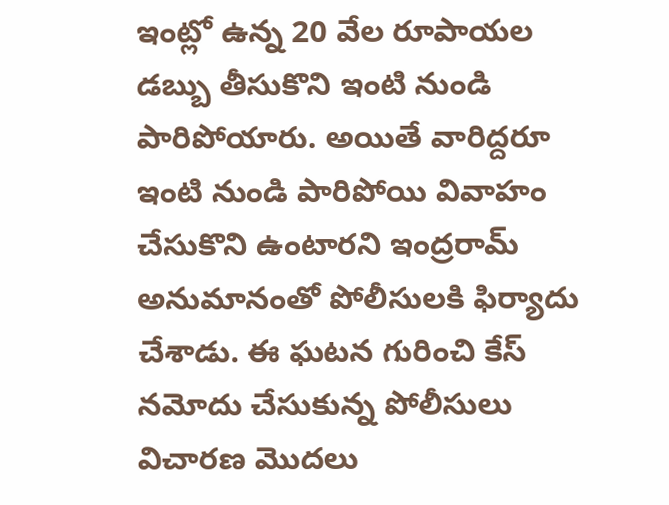ఇంట్లో ఉన్న 20 వేల రూపాయల డబ్బు తీసుకొని ఇంటి నుండి పారిపోయారు. అయితే వారిద్దరూ ఇంటి నుండి పారిపోయి వివాహం చేసుకొని ఉంటారని ఇంద్రరామ్ అనుమానంతో పోలీసులకి ఫిర్యాదు చేశాడు. ఈ ఘటన గురించి కేస్ నమోదు చేసుకున్న పోలీసులు విచారణ మొదలు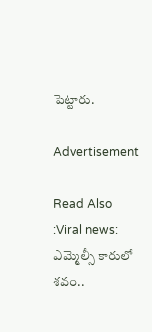పెట్టారు.

Advertisement

Read Also :Viral news: ఎమ్మెల్సీ కారులో శవం..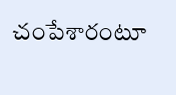చంపేశారంటూ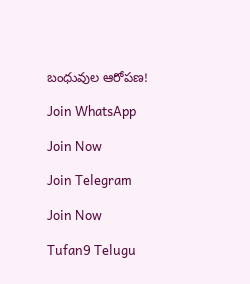బంధువుల ఆరోపణ!

Join WhatsApp

Join Now

Join Telegram

Join Now

Tufan9 Telugu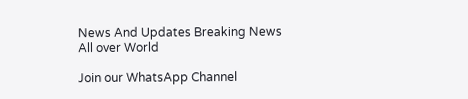News And Updates Breaking News All over World

Join our WhatsApp Channel